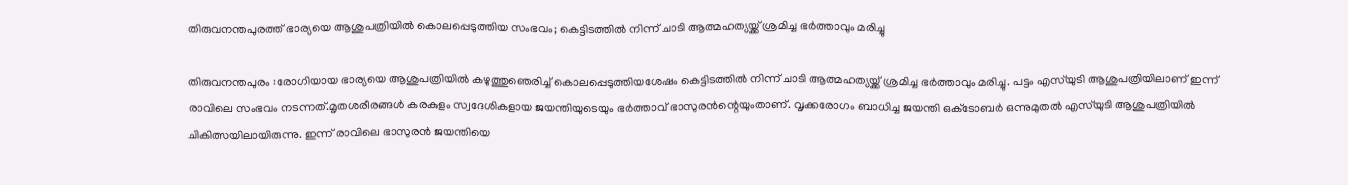തിരുവനന്തപുരത്ത് ഭാര്യയെ ആശുപത്രിയിൽ കൊലപ്പെടുത്തിയ സംഭവം; കെട്ടിടത്തിൽ നിന്ന് ചാടി ആത്മഹത്യയ്ക്ക് ശ്രമിച്ച ഭർത്താവും മരിച്ചു

തിരുവനന്തപുരം :രോഗിയായ ഭാര്യയെ ആശുപത്രിയിൽ കഴുത്തുഞെരിച്ച് കൊലപ്പെടുത്തിയശേഷം കെട്ടിടത്തിൽ നിന്ന് ചാടി ആത്മഹത്യയ്ക്ക് ശ്രമിച്ച ഭർത്താവും മരിച്ചു. പട്ടം എസ്‍യുടി ആശുപത്രിയിലാണ് ഇന്ന് രാവിലെ സംഭവം നടന്നത്.മൃതശരീരങ്ങൾ കരകുളം സ്വദേശികളായ ജയന്തിയുടെയും ഭർത്താവ് ഭാസുരൻന്റെയുംതാണ്. വൃക്കരോഗം ബാധിച്ച ജയന്തി ഒക്‌ടോബർ ഒന്നുമുതൽ എസ്‍യുടി ആശുപത്രിയിൽ ചികിത്സയിലായിരുന്നു. ഇന്ന് രാവിലെ ഭാസുരൻ ജയന്തിയെ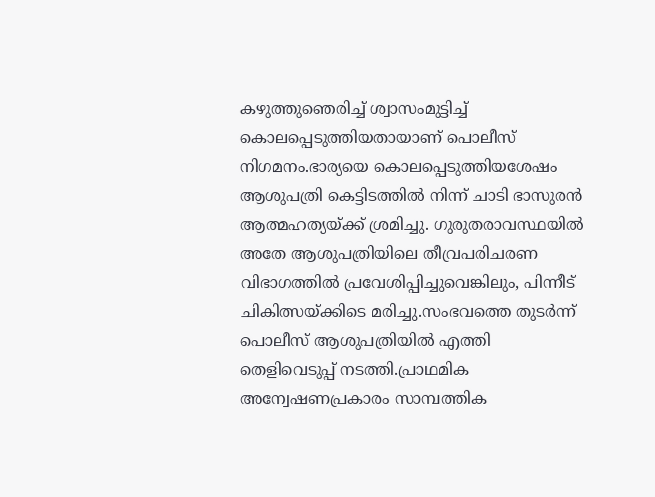കഴുത്തുഞെരിച്ച് ശ്വാസംമുട്ടിച്ച് കൊലപ്പെടുത്തിയതായാണ് പൊലീസ് നിഗമനം.ഭാര്യയെ കൊലപ്പെടുത്തിയശേഷം ആശുപത്രി കെട്ടിടത്തിൽ നിന്ന് ചാടി ഭാസുരൻ ആത്മഹത്യയ്ക്ക് ശ്രമിച്ചു. ഗുരുതരാവസ്ഥയിൽ അതേ ആശുപത്രിയിലെ തീവ്രപരിചരണ വിഭാഗത്തിൽ പ്രവേശിപ്പിച്ചുവെങ്കിലും, പിന്നീട് ചികിത്സയ്ക്കിടെ മരിച്ചു.സംഭവത്തെ തുടർന്ന് പൊലീസ് ആശുപത്രിയിൽ എത്തി തെളിവെടുപ്പ് നടത്തി.പ്രാഥമിക അന്വേഷണപ്രകാരം സാമ്പത്തിക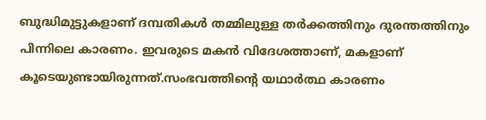ബുദ്ധിമുട്ടുകളാണ് ദമ്പതികൾ തമ്മിലുള്ള തർക്കത്തിനും ദുരന്തത്തിനും പിന്നിലെ കാരണം. ഇവരുടെ മകൻ വിദേശത്താണ്, മകളാണ് കൂടെയുണ്ടായിരുന്നത്.സംഭവത്തിന്റെ യഥാർത്ഥ കാരണം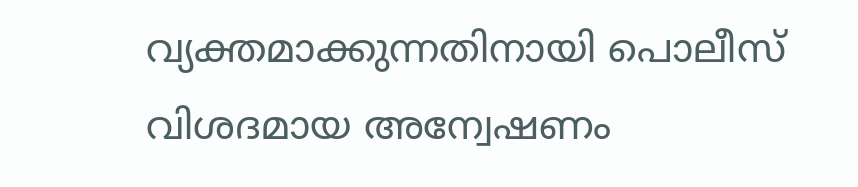വ്യക്തമാക്കുന്നതിനായി പൊലീസ് വിശദമായ അന്വേഷണം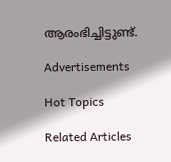ആരംഭിച്ചിട്ടുണ്ട്.

Advertisements

Hot Topics

Related Articles